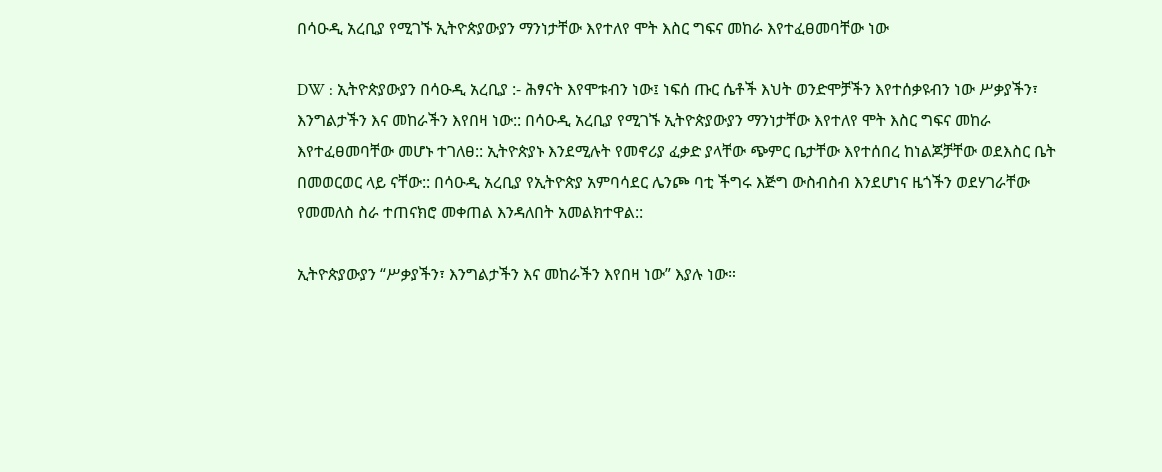በሳዑዲ አረቢያ የሚገኙ ኢትዮጵያውያን ማንነታቸው እየተለየ ሞት እስር ግፍና መከራ እየተፈፀመባቸው ነው

DW : ኢትዮጵያውያን በሳዑዲ አረቢያ :- ሕፃናት እየሞቱብን ነው፤ ነፍሰ ጡር ሴቶች እህት ወንድሞቻችን እየተሰቃዩብን ነው ሥቃያችን፣ እንግልታችን እና መከራችን እየበዛ ነው:: በሳዑዲ አረቢያ የሚገኙ ኢትዮጵያውያን ማንነታቸው እየተለየ ሞት እስር ግፍና መከራ እየተፈፀመባቸው መሆኑ ተገለፀ:: ኢትዮጵያኑ እንደሚሉት የመኖሪያ ፈቃድ ያላቸው ጭምር ቤታቸው እየተሰበረ ከነልጆቻቸው ወደእስር ቤት በመወርወር ላይ ናቸው:: በሳዑዲ አረቢያ የኢትዮጵያ አምባሳደር ሌንጮ ባቲ ችግሩ እጅግ ውስብስብ እንደሆነና ዜጎችን ወደሃገራቸው የመመለስ ስራ ተጠናክሮ መቀጠል እንዳለበት አመልክተዋል::

ኢትዮጵያውያን “ሥቃያችን፣ እንግልታችን እና መከራችን እየበዛ ነው” እያሉ ነው።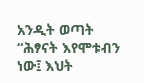አንዲት ወጣት “ሕፃናት እየሞቱብን ነው፤ እህት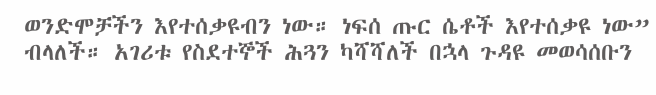ወንድሞቻችን እየተሰቃዩብን ነው። ነፍሰ ጡር ሴቶች እየተሰቃዩ ነው” ብላለች። አገሪቱ የስደተኞች ሕጓን ካሻሻለች በኋላ ጉዳዩ መወሳሰቡን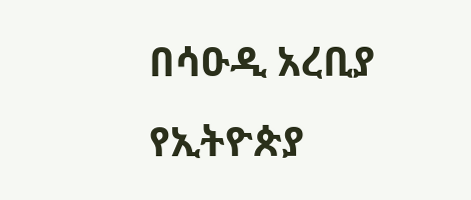በሳዑዲ አረቢያ የኢትዮጵያ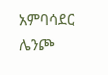አምባሳደር ሌንጮ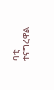ባቲ ተናግረዋል